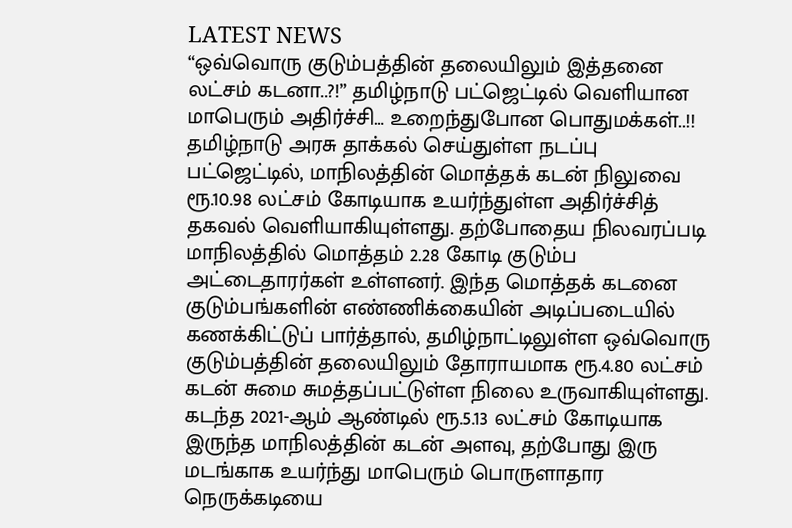LATEST NEWS
“ஒவ்வொரு குடும்பத்தின் தலையிலும் இத்தனை லட்சம் கடனா..?!” தமிழ்நாடு பட்ஜெட்டில் வெளியான மாபெரும் அதிர்ச்சி… உறைந்துபோன பொதுமக்கள்..!!
தமிழ்நாடு அரசு தாக்கல் செய்துள்ள நடப்பு பட்ஜெட்டில், மாநிலத்தின் மொத்தக் கடன் நிலுவை ரூ.10.98 லட்சம் கோடியாக உயர்ந்துள்ள அதிர்ச்சித் தகவல் வெளியாகியுள்ளது. தற்போதைய நிலவரப்படி மாநிலத்தில் மொத்தம் 2.28 கோடி குடும்ப அட்டைதாரர்கள் உள்ளனர். இந்த மொத்தக் கடனை குடும்பங்களின் எண்ணிக்கையின் அடிப்படையில் கணக்கிட்டுப் பார்த்தால், தமிழ்நாட்டிலுள்ள ஒவ்வொரு குடும்பத்தின் தலையிலும் தோராயமாக ரூ.4.80 லட்சம் கடன் சுமை சுமத்தப்பட்டுள்ள நிலை உருவாகியுள்ளது.
கடந்த 2021-ஆம் ஆண்டில் ரூ.5.13 லட்சம் கோடியாக இருந்த மாநிலத்தின் கடன் அளவு, தற்போது இரு மடங்காக உயர்ந்து மாபெரும் பொருளாதார நெருக்கடியை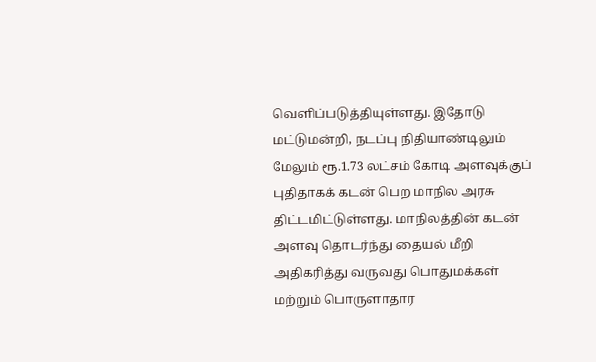வெளிப்படுத்தியுள்ளது. இதோடு மட்டுமன்றி, நடப்பு நிதியாண்டிலும் மேலும் ரூ.1.73 லட்சம் கோடி அளவுக்குப் புதிதாகக் கடன் பெற மாநில அரசு திட்டமிட்டுள்ளது. மாநிலத்தின் கடன் அளவு தொடர்ந்து தையல் மீறி அதிகரித்து வருவது பொதுமக்கள் மற்றும் பொருளாதார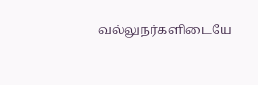வல்லுநர்களிடையே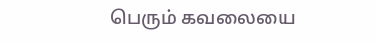பெரும் கவலையை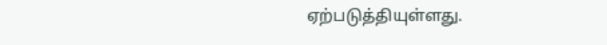ஏற்படுத்தியுள்ளது.